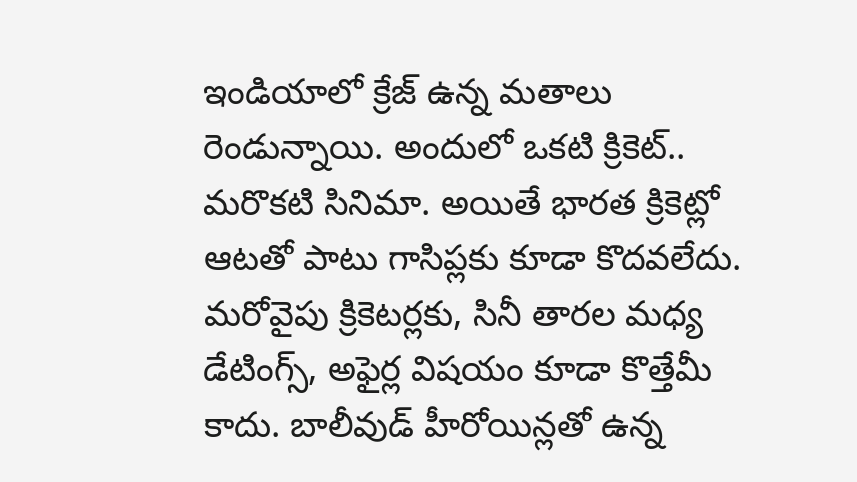ఇండియాలో క్రేజ్ ఉన్న మతాలు రెండున్నాయి. అందులో ఒకటి క్రికెట్.. మరొకటి సినిమా. అయితే భారత క్రికెట్లో ఆటతో పాటు గాసిప్లకు కూడా కొదవలేదు. మరోవైపు క్రికెటర్లకు, సినీ తారల మధ్య డేటింగ్స్, అఫైర్ల విషయం కూడా కొత్తేమీ కాదు. బాలీవుడ్ హీరోయిన్లతో ఉన్న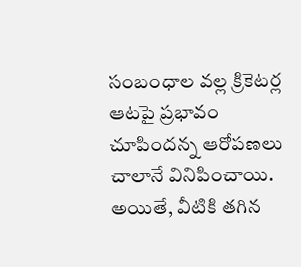సంబంధాల వల్ల క్రికెటర్ల ఆటపై ప్రభావం చూపిందన్న ఆరోపణలు చాలానే వినిపించాయి. అయితే, వీటికి తగిన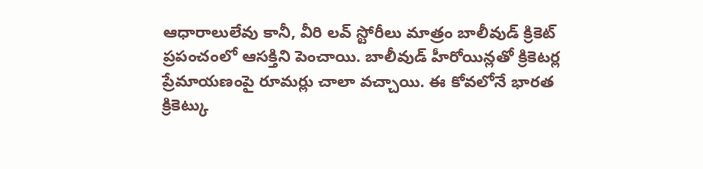ఆధారాలులేవు కానీ, వీరి లవ్ స్టోరీలు మాత్రం బాలీవుడ్ క్రికెట్ ప్రపంచంలో ఆసక్తిని పెంచాయి. బాలీవుడ్ హీరోయిన్లతో క్రికెటర్ల ప్రేమాయణంపై రూమర్లు చాలా వచ్చాయి. ఈ కోవలోనే భారత క్రికెట్కు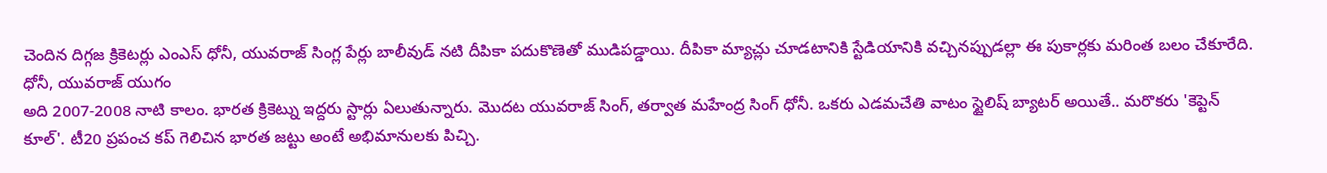చెందిన దిగ్గజ క్రికెటర్లు ఎంఎస్ ధోనీ, యువరాజ్ సింగ్ల పేర్లు బాలీవుడ్ నటి దీపికా పదుకొణెతో ముడిపడ్డాయి. దీపికా మ్యాచ్లు చూడటానికి స్టేడియానికి వచ్చినప్పుడల్లా ఈ పుకార్లకు మరింత బలం చేకూరేది.
ధోనీ, యువరాజ్ యుగం
అది 2007-2008 నాటి కాలం. భారత క్రికెట్ను ఇద్దరు స్టార్లు ఏలుతున్నారు. మొదట యువరాజ్ సింగ్, తర్వాత మహేంద్ర సింగ్ ధోనీ. ఒకరు ఎడమచేతి వాటం స్టైలిష్ బ్యాటర్ అయితే.. మరొకరు 'కెప్టెన్ కూల్'. టీ20 ప్రపంచ కప్ గెలిచిన భారత జట్టు అంటే అభిమానులకు పిచ్చి.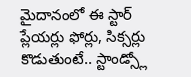మైదానంలో ఈ స్టార్ ప్లేయర్లు ఫోర్లు, సిక్సర్లు కొడుతుంటే.. స్టాండ్స్లో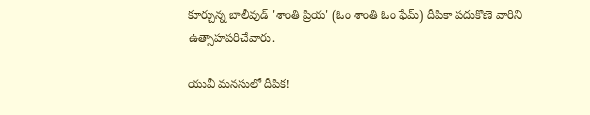కూర్చున్న బాలీవుడ్ 'శాంతి ప్రియ' (ఓం శాంతి ఓం ఫేమ్) దీపికా పదుకొణె వారిని ఉత్సాహపరిచేవారు.

యువీ మనసులో దీపిక!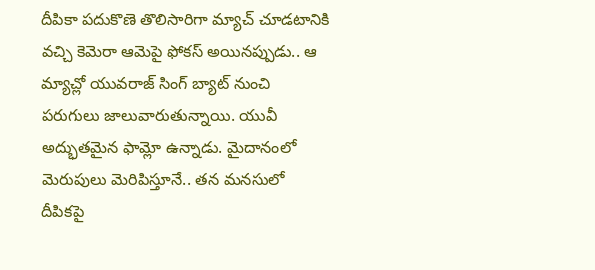దీపికా పదుకొణె తొలిసారిగా మ్యాచ్ చూడటానికి వచ్చి కెమెరా ఆమెపై ఫోకస్ అయినప్పుడు.. ఆ మ్యాచ్లో యువరాజ్ సింగ్ బ్యాట్ నుంచి పరుగులు జాలువారుతున్నాయి. యువీ అద్భుతమైన ఫామ్లో ఉన్నాడు. మైదానంలో మెరుపులు మెరిపిస్తూనే.. తన మనసులో దీపికపై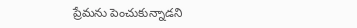ప్రేమను పెంచుకున్నాడని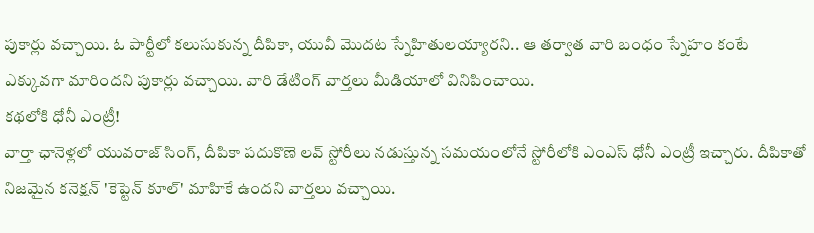పుకార్లు వచ్చాయి. ఓ పార్టీలో కలుసుకున్న దీపికా, యువీ మొదట స్నేహితులయ్యారని.. ఆ తర్వాత వారి బంధం స్నేహం కంటే ఎక్కువగా మారిందని పుకార్లు వచ్చాయి. వారి డేటింగ్ వార్తలు మీడియాలో వినిపించాయి.
కథలోకి ధోనీ ఎంట్రీ!
వార్తా ఛానెళ్లలో యువరాజ్ సింగ్, దీపికా పదుకొణె లవ్ స్టోరీలు నడుస్తున్న సమయంలోనే స్టోరీలోకి ఎంఎస్ ధోనీ ఎంట్రీ ఇచ్చారు. దీపికాతో నిజమైన కనెక్షన్ 'కెప్టెన్ కూల్' మాహికే ఉందని వార్తలు వచ్చాయి.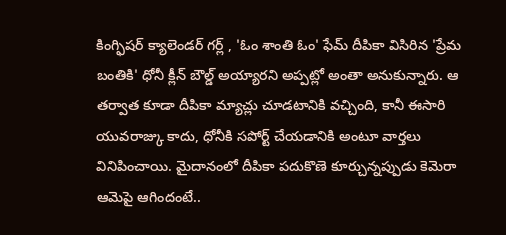కింగ్ఫిషర్ క్యాలెండర్ గర్ల్ , 'ఓం శాంతి ఓం' ఫేమ్ దీపికా విసిరిన 'ప్రేమ బంతికి' ధోనీ క్లీన్ బౌల్డ్ అయ్యారని అప్పట్లో అంతా అనుకున్నారు. ఆ తర్వాత కూడా దీపికా మ్యాచ్లు చూడటానికి వచ్చింది, కానీ ఈసారి యువరాజ్కు కాదు, ధోనీకి సపోర్ట్ చేయడానికి అంటూ వార్తలు వినిపించాయి. మైదానంలో దీపికా పదుకొణె కూర్చున్నప్పుడు కెమెరా ఆమెపై ఆగిందంటే..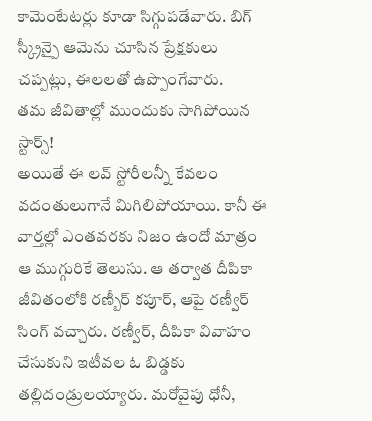కామెంటేటర్లు కూడా సిగ్గుపడేవారు. బిగ్ స్క్రీన్పై ఆమెను చూసిన ప్రేక్షకులు చప్పట్లు, ఈలలతో ఉప్పొంగేవారు.
తమ జీవితాల్లో ముందుకు సాగిపోయిన స్టార్స్!
అయితే ఈ లవ్ స్టోరీలన్నీ కేవలం వదంతులుగానే మిగిలిపోయాయి. కానీ ఈ వార్తల్లో ఎంతవరకు నిజం ఉందో మాత్రం ఆ ముగ్గురికే తెలుసు. ఆ తర్వాత దీపికా జీవితంలోకి రణ్బీర్ కపూర్, ఆపై రణ్వీర్ సింగ్ వచ్చారు. రణ్వీర్, దీపికా వివాహం చేసుకుని ఇటీవల ఓ బిడ్డకు తల్లిదండ్రులయ్యారు. మరోవైపు ధోనీ,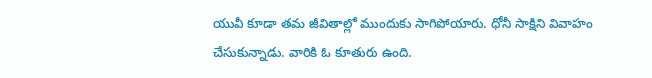యువీ కూడా తమ జీవితాల్లో ముందుకు సాగిపోయారు. ధోనీ సాక్షిని వివాహం చేసుకున్నాడు. వారికి ఓ కూతురు ఉంది.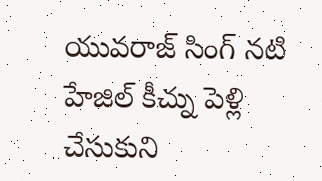యువరాజ్ సింగ్ నటి హేజిల్ కీచ్ను పెళ్లి చేసుకుని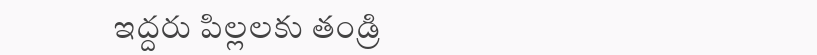ఇద్దరు పిల్లలకు తండ్రి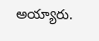అయ్యారు.